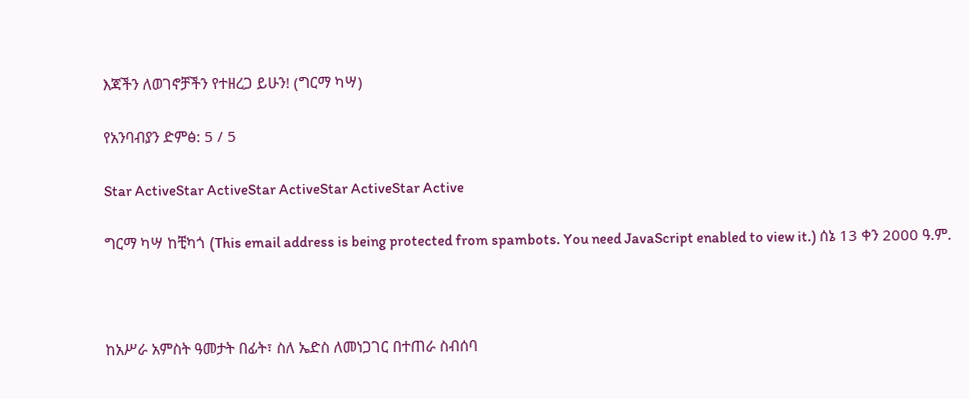እጃችን ለወገኖቻችን የተዘረጋ ይሁን! (ግርማ ካሣ)

የአንባብያን ድምፅ: 5 / 5

Star ActiveStar ActiveStar ActiveStar ActiveStar Active

ግርማ ካሣ ከቺካጎ (This email address is being protected from spambots. You need JavaScript enabled to view it.) ሰኔ 13 ቀን 2000 ዓ.ም.



ከአሥራ አምስት ዓመታት በፊት፣ ስለ ኤድስ ለመነጋገር በተጠራ ስብሰባ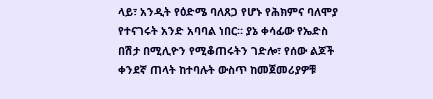ላይ፣ አንዲት የዕድሜ ባለጸጋ የሆኑ የሕክምና ባለሞያ የተናገሩት አንድ አባባል ነበር። ያኔ ቀሳፊው የኤድስ በሽታ በሚሊዮን የሚቆጠሩትን ገድሎ፣ የሰው ልጆች ቀንደኛ ጠላት ከተባሉት ውስጥ ከመጀመሪያዎቹ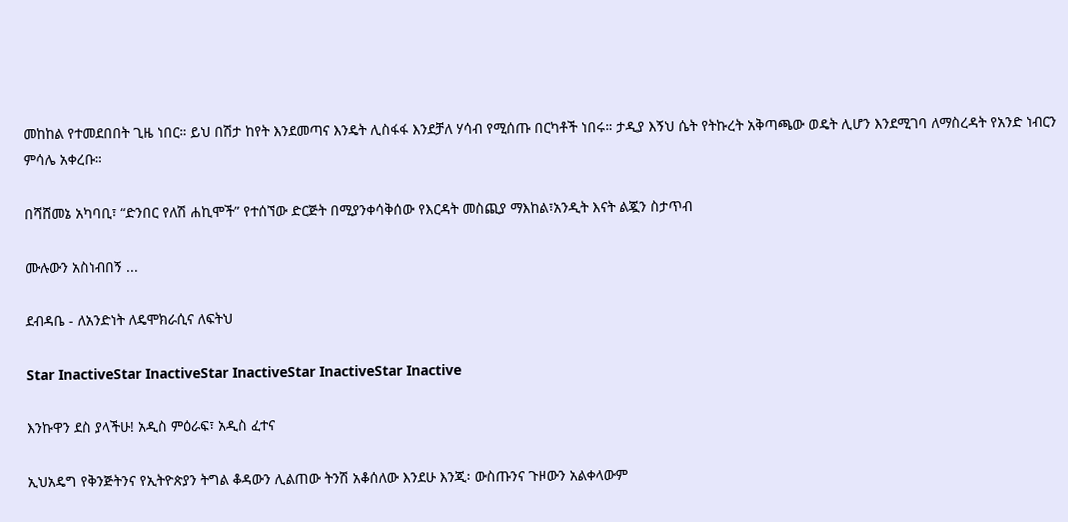መከከል የተመደበበት ጊዜ ነበር። ይህ በሽታ ከየት እንደመጣና እንዴት ሊስፋፋ እንደቻለ ሃሳብ የሚሰጡ በርካቶች ነበሩ። ታዲያ እኝህ ሴት የትኩረት አቅጣጫው ወዴት ሊሆን እንደሚገባ ለማስረዳት የአንድ ነብርን ምሳሌ አቀረቡ።

በሻሸመኔ አካባቢ፣ “ድንበር የለሽ ሐኪሞች” የተሰኘው ድርጅት በሚያንቀሳቅሰው የእርዳት መስጪያ ማእከል፣አንዲት እናት ልጇን ስታጥብ

ሙሉውን አስነብበኝ ...

ደብዳቤ - ለአንድነት ለዴሞክራሲና ለፍትህ

Star InactiveStar InactiveStar InactiveStar InactiveStar Inactive

እንኩዋን ደስ ያላችሁ! አዲስ ምዕራፍ፣ አዲስ ፈተና

ኢህአዴግ የቅንጅትንና የኢትዮጵያን ትግል ቆዳውን ሊልጠው ትንሽ አቆሰለው እንደሁ እንጂ፡ ውስጡንና ጉዞውን አልቀላውም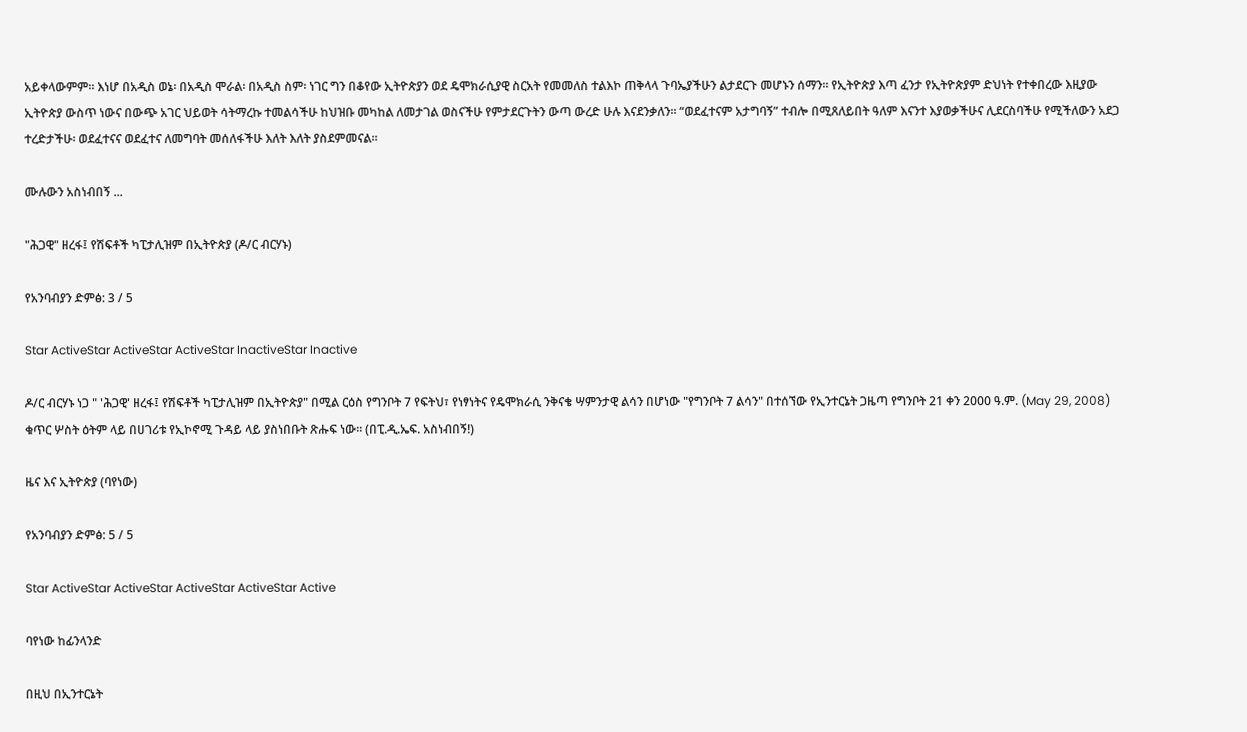አይቀላውምም። እነሆ በአዲስ ወኔ፡ በአዲስ ሞራል፡ በአዲስ ስም፡ ነገር ግን በቆየው ኢትዮጵያን ወደ ዴሞክራሲያዊ ስርአት የመመለስ ተልእኮ ጠቅላላ ጉባኤያችሁን ልታደርጉ መሆኑን ሰማን። የኢትዮጵያ እጣ ፈንታ የኢትዮጵያም ድህነት የተቀበረው እዚያው ኢትዮጵያ ውስጥ ነውና በውጭ አገር ህይወት ሳትማረኩ ተመልሳችሁ ከህዝቡ መካከል ለመታገል ወስናችሁ የምታደርጉትን ውጣ ውረድ ሁሉ እናደንቃለን። “ወደፈተናም አታግባኝ” ተብሎ በሚጸለይበት ዓለም እናንተ እያወቃችሁና ሊደርስባችሁ የሚችለውን አደጋ ተረድታችሁ፡ ወደፈተናና ወደፈተና ለመግባት መሰለፋችሁ እለት እለት ያስደምመናል።

ሙሉውን አስነብበኝ ...

"ሕጋዊ" ዘረፋ፤ የሽፍቶች ካፒታሊዝም በኢትዮጵያ (ዶ/ር ብርሃኑ)

የአንባብያን ድምፅ: 3 / 5

Star ActiveStar ActiveStar ActiveStar InactiveStar Inactive

ዶ/ር ብርሃኑ ነጋ " 'ሕጋዊ' ዘረፋ፤ የሽፍቶች ካፒታሊዝም በኢትዮጵያ" በሚል ርዕስ የግንቦት 7 የፍትህ፣ የነፃነትና የዴሞክራሲ ንቅናቄ ሣምንታዊ ልሳን በሆነው "የግንቦት 7 ልሳን" በተሰኘው የኢንተርኔት ጋዜጣ የግንቦት 21 ቀን 2000 ዓ.ም. (May 29, 2008) ቁጥር ሦስት ዕትም ላይ በሀገሪቱ የኢኮኖሚ ጉዳይ ላይ ያስነበቡት ጽሑፍ ነው። (በፒ.ዲ.ኤፍ. አስነብበኝ!)

ዜና እና ኢትዮጵያ (ባየነው)

የአንባብያን ድምፅ: 5 / 5

Star ActiveStar ActiveStar ActiveStar ActiveStar Active

ባየነው ከፊንላንድ

በዚህ በኢንተርኔት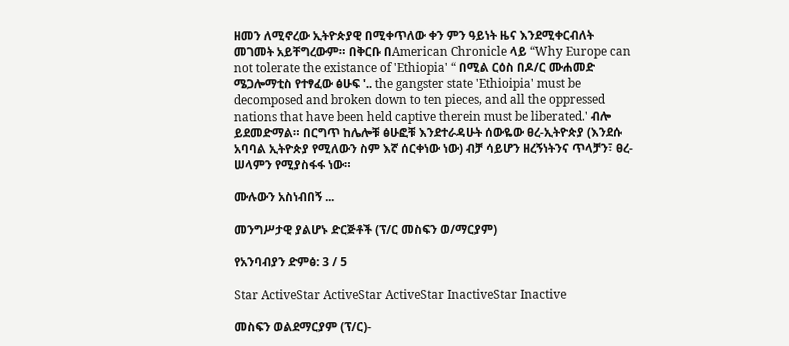ዘመን ለሚኖረው ኢትዮጵያዊ በሚቀጥለው ቀን ምን ዓይነት ዜና እንደሚቀርብለት መገመት አይቸግረውም። በቅርቡ በAmerican Chronicle ላይ “Why Europe can not tolerate the existance of 'Ethiopia' “ በሚል ርዕስ በዶ/ር ሙሐመድ ሜጋሎማቲስ የተፃፈው ፅሁፍ '.. the gangster state 'Ethioipia' must be decomposed and broken down to ten pieces, and all the oppressed nations that have been held captive therein must be liberated.' ብሎ ይደመድማል። በርግጥ ከሌሎቹ ፅሁፎቹ እንደተራዳሁት ሰውዬው ፀረ-ኢትዮጵያ (እንደሱ አባባል ኢትዮጵያ የሚለውን ስም እኛ ሰርቀነው ነው) ብቻ ሳይሆን ዘረኝነትንና ጥላቻን፣ ፀረ-ሠላምን የሚያስፋፋ ነው።

ሙሉውን አስነብበኝ ...

መንግሥታዊ ያልሆኑ ድርጅቶች (ፕ/ር መስፍን ወ/ማርያም)

የአንባብያን ድምፅ: 3 / 5

Star ActiveStar ActiveStar ActiveStar InactiveStar Inactive

መስፍን ወልደማርያም (ፕ/ር)-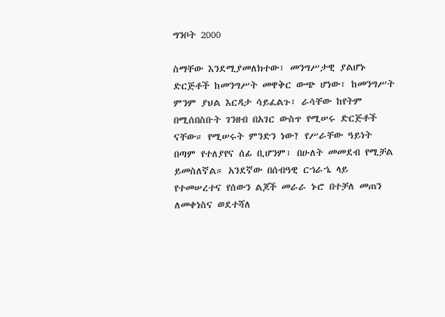ግንቦት 2000

ስማቸው እንደሚያመለክተው፣ መንግሥታዊ ያልሆኑ ድርጅቶች ከመንግሥት መዋቅር ውጭ ሆነው፣ ከመንግሥት ምንም ያህል እርዳታ ሳይፈልጉ፣ ራሳቸው ከየትም በሚሰበስቡት ገንዘብ በአገር ውስጥ የሚሠሩ ድርጅቶች ናቸው። የሚሠሩት ምንድን ነው? የሥራቸው ዓይነት በጣም የተለያየና ሰፊ ቢሆንም፣ በሁለት መመደብ የሚቻል ይመስለኛል። አንደኛው በሰብዓዊ ርኀራኄ ላይ የተመሠረተና የሰውን ልጆች መራራ ኑሮ በተቻለ መጠን ለመቀነስና ወደተሻለ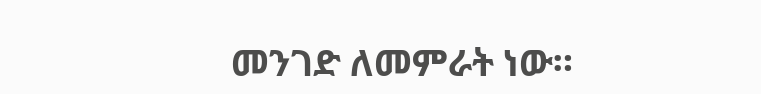መንገድ ለመምራት ነው።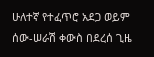ሁለተኛ የተፈጥሮ አደጋ ወይም ሰው-ሠራሽ ቀውስ በደረሰ ጊዜ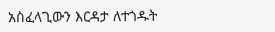አስፈላጊውን እርዳታ ለተጎዱት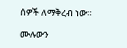ሰዎች ለማቅረብ ነው።

ሙሉውን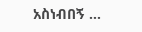አስነብበኝ ...